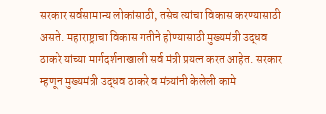सरकार सर्वसामान्य लोकांसाठी, तसेच त्यांचा विकास करण्यासाठी असते. महाराष्ट्राचा विकास गतीने होण्यासाठी मुख्यमंत्री उद्धव ठाकरे यांच्या मार्गदर्शनाखाली सर्व मंत्री प्रयत्न करत आहेत. सरकार म्हणून मुख्यमंत्री उद्धव ठाकरे व मंत्र्यांनी केलेली कामे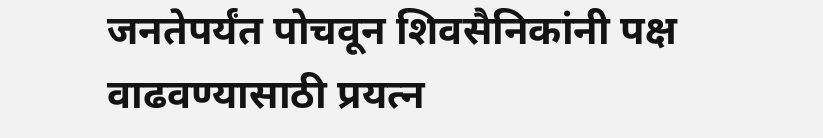जनतेपर्यंत पोचवून शिवसैनिकांनी पक्ष वाढवण्यासाठी प्रयत्न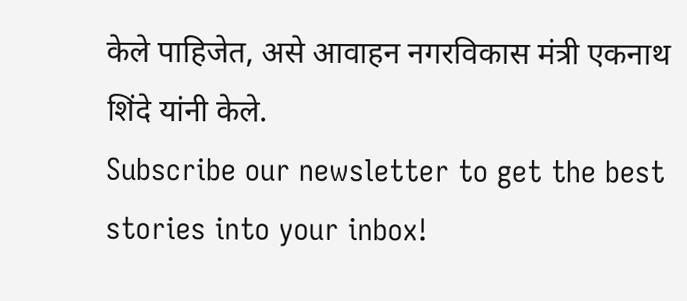केले पाहिजेत, असे आवाहन नगरविकास मंत्री एकनाथ शिंदे यांनी केले.
Subscribe our newsletter to get the best stories into your inbox!